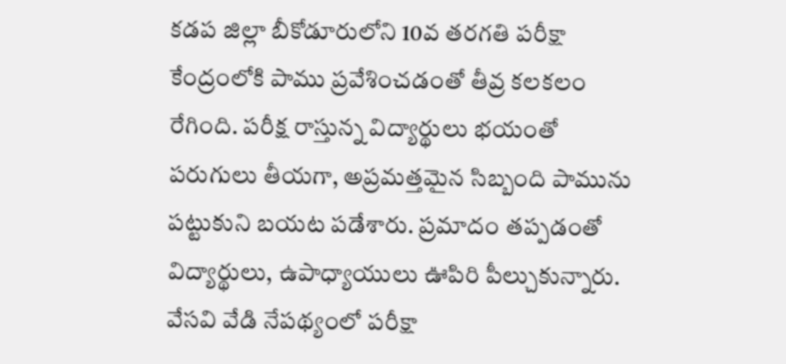కడప జిల్లా బీకోడూరులోని 10వ తరగతి పరీక్షా కేంద్రంలోకి పాము ప్రవేశించడంతో తీవ్ర కలకలం రేగింది. పరీక్ష రాస్తున్న విద్యార్థులు భయంతో పరుగులు తీయగా, అప్రమత్తమైన సిబ్బంది పామును పట్టుకుని బయట పడేశారు. ప్రమాదం తప్పడంతో విద్యార్థులు, ఉపాధ్యాయులు ఊపిరి పీల్చుకున్నారు. వేసవి వేడి నేపథ్యంలో పరీక్షా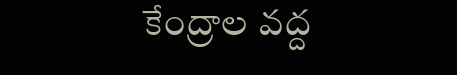కేంద్రాల వద్ద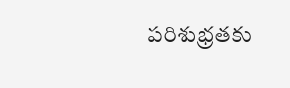పరిశుభ్రతకు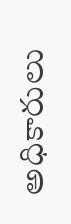అధికారులు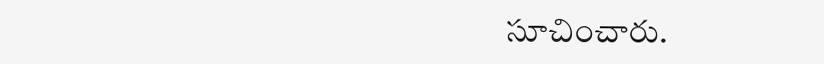సూచించారు.